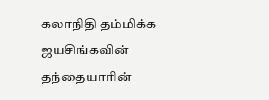கலாநிதி தம்மிக்க ஜயசிங்கவின் தந்தையாரின்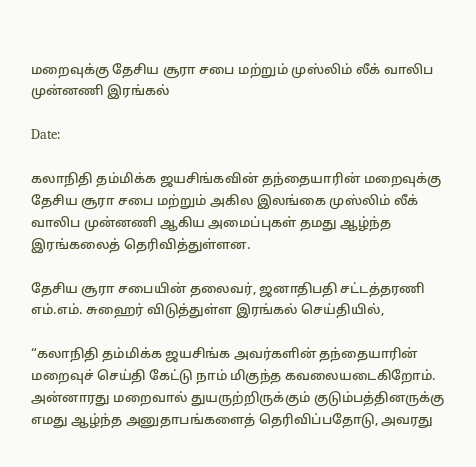மறைவுக்கு தேசிய சூரா சபை மற்றும் முஸ்லிம் லீக் வாலிப முன்னணி இரங்கல்

Date:

கலாநிதி தம்மிக்க ஜயசிங்கவின் தந்தையாரின் மறைவுக்கு தேசிய சூரா சபை மற்றும் அகில இலங்கை முஸ்லிம் லீக் வாலிப முன்னணி ஆகிய அமைப்புகள் தமது ஆழ்ந்த இரங்கலைத் தெரிவித்துள்ளன.

தேசிய சூரா சபையின் தலைவர், ஜனாதிபதி சட்டத்தரணி எம்.எம். சுஹைர் விடுத்துள்ள இரங்கல் செய்தியில்,

“கலாநிதி தம்மிக்க ஜயசிங்க அவர்களின் தந்தையாரின் மறைவுச் செய்தி கேட்டு நாம் மிகுந்த கவலையடைகிறோம். அன்னாரது மறைவால் துயருற்றிருக்கும் குடும்பத்தினருக்கு எமது ஆழ்ந்த அனுதாபங்களைத் தெரிவிப்பதோடு, அவரது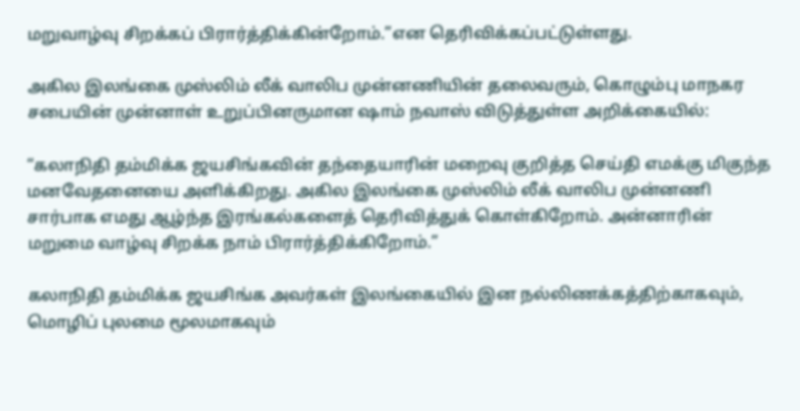மறுவாழ்வு சிறக்கப் பிரார்த்திக்கின்றோம்.”என தெரிவிக்கப்பட்டுள்ளது.

அகில இலங்கை முஸ்லிம் லீக் வாலிப முன்னணியின் தலைவரும், கொழும்பு மாநகர சபையின் முன்னாள் உறுப்பினருமான ஷாம் நவாஸ் விடுத்துள்ள அறிக்கையில்:

“கலாநிதி தம்மிக்க ஜயசிங்கவின் தந்தையாரின் மறைவு குறித்த செய்தி எமக்கு மிகுந்த மனவேதனையை அளிக்கிறது. அகில இலங்கை முஸ்லிம் லீக் வாலிப முன்னணி சார்பாக எமது ஆழ்ந்த இரங்கல்களைத் தெரிவித்துக் கொள்கிறோம். அன்னாரின் மறுமை வாழ்வு சிறக்க நாம் பிரார்த்திக்கிறோம்.”

கலாநிதி தம்மிக்க ஜயசிங்க அவர்கள் இலங்கையில் இன நல்லிணக்கத்திற்காகவும், மொழிப் புலமை மூலமாகவும்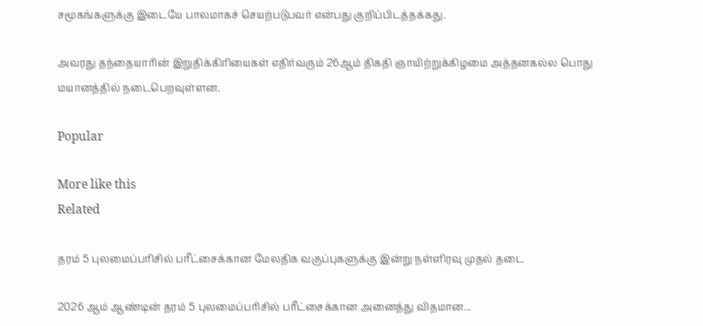சமூகங்களுக்கு இடையே பாலமாகச் செயற்படுபவர் என்பது குறிப்பிடத்தக்கது.

அவரது தந்தையாரின் இறுதிக்கிரியைகள் எதிர்வரும் 26ஆம் திகதி ஞாயிற்றுக்கிழமை அத்தனகல்ல பொது மயானத்தில் நடைபெறவுள்ளன.

Popular

More like this
Related

தரம் 5 புலமைப்பரிசில் பரீட்சைக்கான மேலதிக வகுப்புகளுக்கு இன்று நள்ளிரவு முதல் தடை

2026 ஆம் ஆண்டின் தரம் 5 புலமைப்பரிசில் பரீட்சைக்கான அனைத்து விதமான...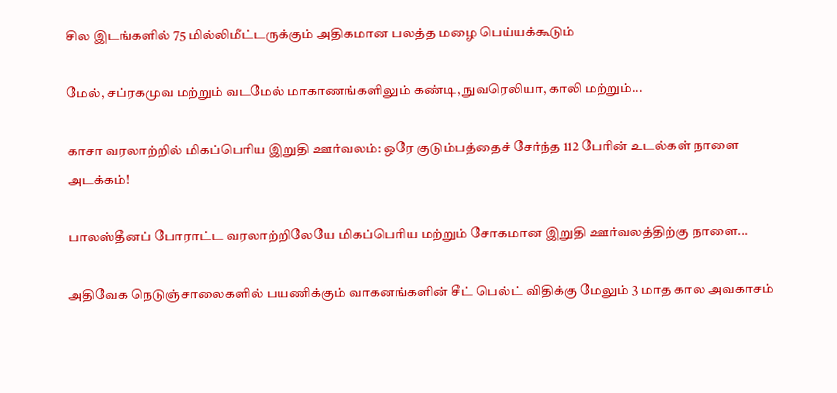சில இடங்களில் 75 மில்லிமீட்டருக்கும் அதிகமான பலத்த மழை பெய்யக்கூடும்

மேல், சப்ரகமுவ மற்றும் வடமேல் மாகாணங்களிலும் கண்டி, நுவரெலியா, காலி மற்றும்...

காசா வரலாற்றில் மிகப்பெரிய இறுதி ஊர்வலம்: ஒரே குடும்பத்தைச் சேர்ந்த 112 பேரின் உடல்கள் நாளை அடக்கம்!

பாலஸ்தீனப் போராட்ட வரலாற்றிலேயே மிகப்பெரிய மற்றும் சோகமான இறுதி ஊர்வலத்திற்கு நாளை...

அதிவேக நெடுஞ்சாலைகளில் பயணிக்கும் வாகனங்களின் சீட் பெல்ட் விதிக்கு மேலும் 3 மாத கால அவகாசம்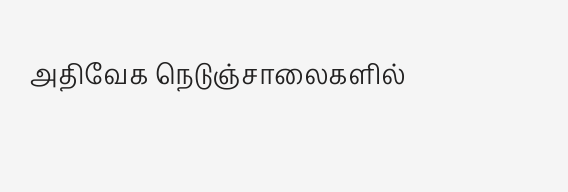அதிவேக நெடுஞ்சாலைகளில்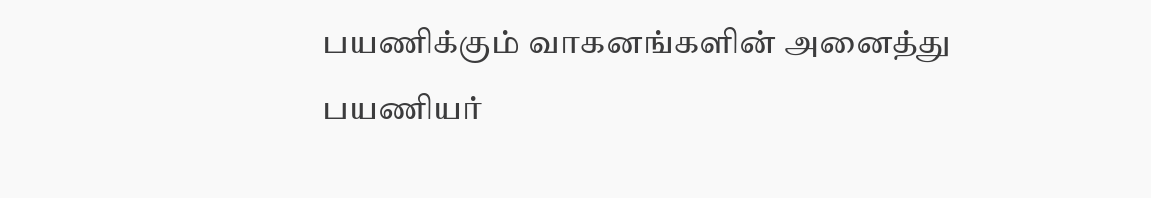பயணிக்கும் வாகனங்களின் அனைத்து பயணியர்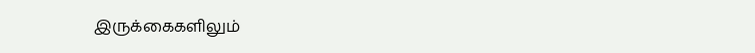இருக்கைகளிலும்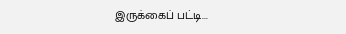இருக்கைப் பட்டி...